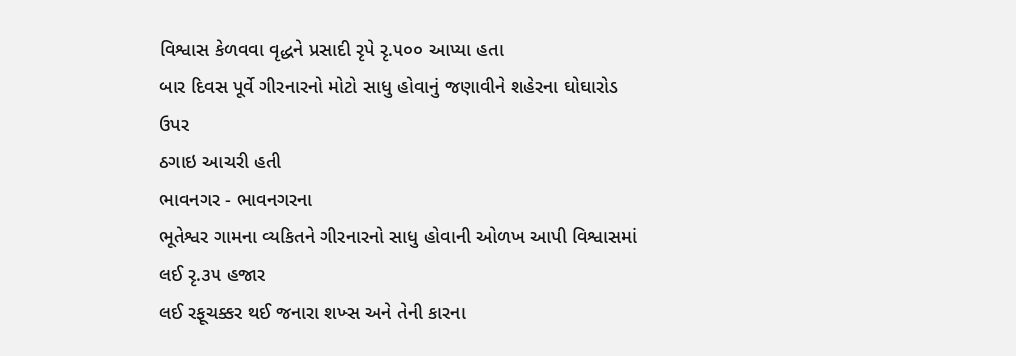વિશ્વાસ કેળવવા વૃદ્ધને પ્રસાદી રૃપે રૃ.૫૦૦ આપ્યા હતા
બાર દિવસ પૂર્વે ગીરનારનો મોટો સાધુ હોવાનું જણાવીને શહેરના ઘોઘારોડ ઉપર
ઠગાઇ આચરી હતી
ભાવનગર - ભાવનગરના
ભૂતેશ્વર ગામના વ્યકિતને ગીરનારનો સાધુ હોવાની ઓળખ આપી વિશ્વાસમાં લઈ રૃ.૩૫ હજાર
લઈ રફૂચક્કર થઈ જનારા શખ્સ અને તેની કારના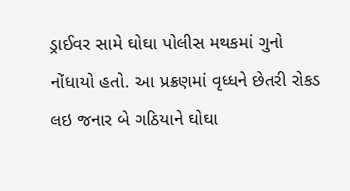ડ્રાઈવર સામે ઘોઘા પોલીસ મથકમાં ગુનો
નોંધાયો હતો. આ પ્રક્રણમાં વૃધ્ધને છેતરી રોકડ લઇ જનાર બે ગઠિયાને ઘોઘા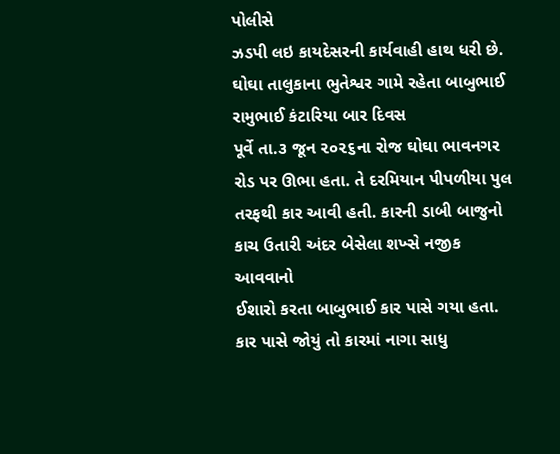પોલીસે
ઝડપી લઇ કાયદેસરની કાર્યવાહી હાથ ધરી છે.
ઘોઘા તાલુકાના ભુતેશ્વર ગામે રહેતા બાબુભાઈ રામુભાઈ કંટારિયા બાર દિવસ
પૂર્વે તા.૩ જૂન ૨૦૨૬ના રોજ ઘોઘા ભાવનગર રોડ પર ઊભા હતા. તે દરમિયાન પીપળીયા પુલ
તરફથી કાર આવી હતી. કારની ડાબી બાજુનો કાચ ઉતારી અંદર બેસેલા શખ્સે નજીક આવવાનો
ઈશારો કરતા બાબુભાઈ કાર પાસે ગયા હતા. કાર પાસે જોયું તો કારમાં નાગા સાધુ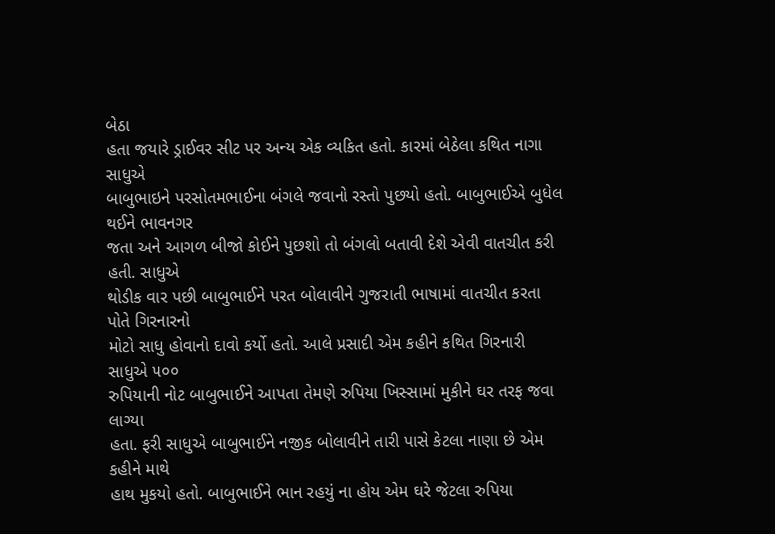બેઠા
હતા જયારે ડ્રાઈવર સીટ પર અન્ય એક વ્યકિત હતો. કારમાં બેઠેલા કથિત નાગા સાધુએ
બાબુભાઇને પરસોતમભાઈના બંગલે જવાનો રસ્તો પુછયો હતો. બાબુભાઈએ બુધેલ થઈને ભાવનગર
જતા અને આગળ બીજો કોઈને પુછશો તો બંગલો બતાવી દેશે એવી વાતચીત કરી હતી. સાધુએ
થોડીક વાર પછી બાબુભાઈને પરત બોલાવીને ગુજરાતી ભાષામાં વાતચીત કરતા પોતે ગિરનારનો
મોટો સાધુ હોવાનો દાવો કર્યો હતો. આલે પ્રસાદી એમ કહીને કથિત ગિરનારી સાધુએ ૫૦૦
રુપિયાની નોટ બાબુભાઈને આપતા તેમણે રુપિયા ખિસ્સામાં મુકીને ઘર તરફ જવા લાગ્યા
હતા. ફરી સાધુએ બાબુભાઈને નજીક બોલાવીને તારી પાસે કેટલા નાણા છે એમ કહીને માથે
હાથ મુકયો હતો. બાબુભાઈને ભાન રહયું ના હોય એમ ઘરે જેટલા રુપિયા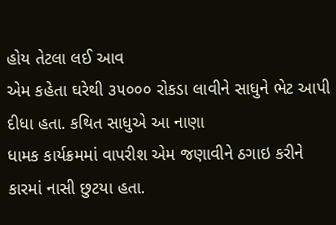હોય તેટલા લઈ આવ
એમ કહેતા ઘરેથી ૩૫૦૦૦ રોકડા લાવીને સાધુને ભેટ આપી દીધા હતા. કથિત સાધુએ આ નાણા
ધામક કાર્યક્રમમાં વાપરીશ એમ જણાવીને ઠગાઇ કરીને કારમાં નાસી છુટયા હતા.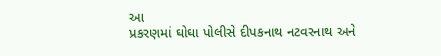આ
પ્રકરણમાં ઘોઘા પોલીસે દીપકનાથ નટવરનાથ અને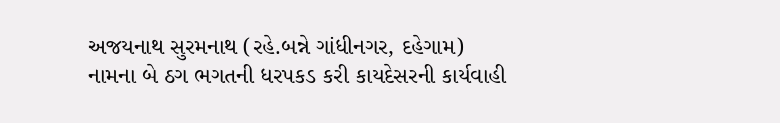અજયનાથ સુરમનાથ (રહે.બન્ને ગાંધીનગર, દહેગામ)
નામના બે ઠગ ભગતની ધરપકડ કરી કાયદેસરની કાર્યવાહી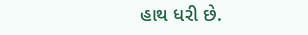હાથ ધરી છે.